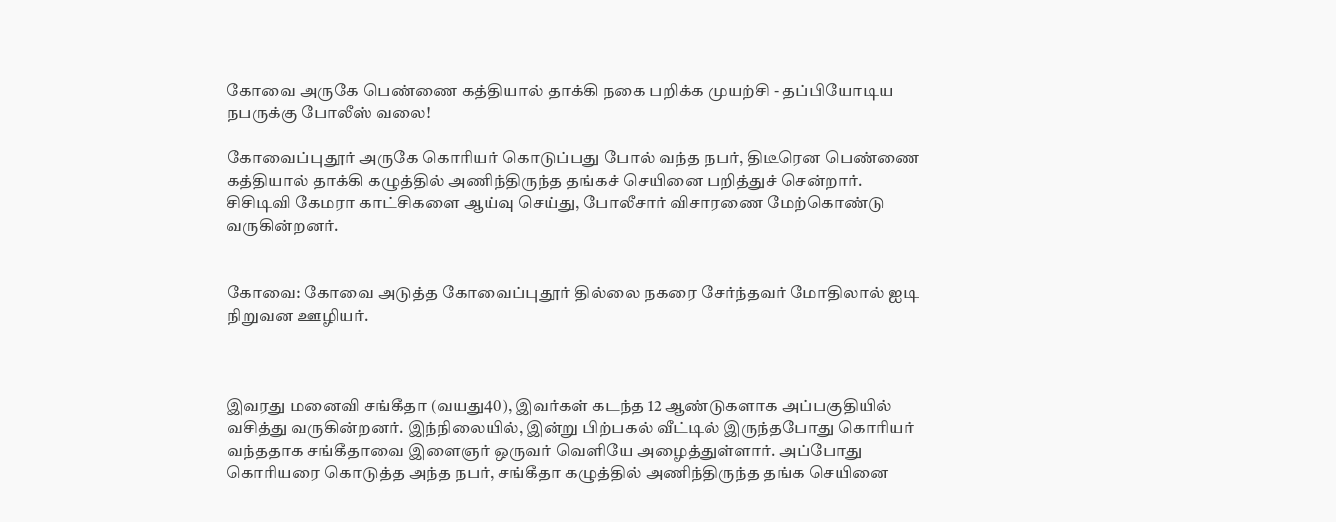கோவை அருகே பெண்ணை கத்தியால் தாக்கி நகை பறிக்க முயற்சி - தப்பியோடிய நபருக்கு போலீஸ் வலை!

கோவைப்புதூர் அருகே கொரியர் கொடுப்பது போல் வந்த நபர், திடீரென பெண்ணை கத்தியால் தாக்கி கழுத்தில் அணிந்திருந்த தங்கச் செயினை பறித்துச் சென்றார். சிசிடிவி கேமரா காட்சிகளை ஆய்வு செய்து, போலீசார் விசாரணை மேற்கொண்டு வருகின்றனர்.


கோவை: கோவை அடுத்த கோவைப்புதூர் தில்லை நகரை சேர்ந்தவர் மோதிலால் ஐடி நிறுவன ஊழியர்.



இவரது மனைவி சங்கீதா (வயது40), இவர்கள் கடந்த 12 ஆண்டுகளாக அப்பகுதியில் வசித்து வருகின்றனர். இந்நிலையில், இன்று பிற்பகல் வீட்டில் இருந்தபோது கொரியர் வந்ததாக சங்கீதாவை இளைஞர் ஒருவர் வெளியே அழைத்துள்ளார். அப்போது கொரியரை கொடுத்த அந்த நபர், சங்கீதா கழுத்தில் அணிந்திருந்த தங்க செயினை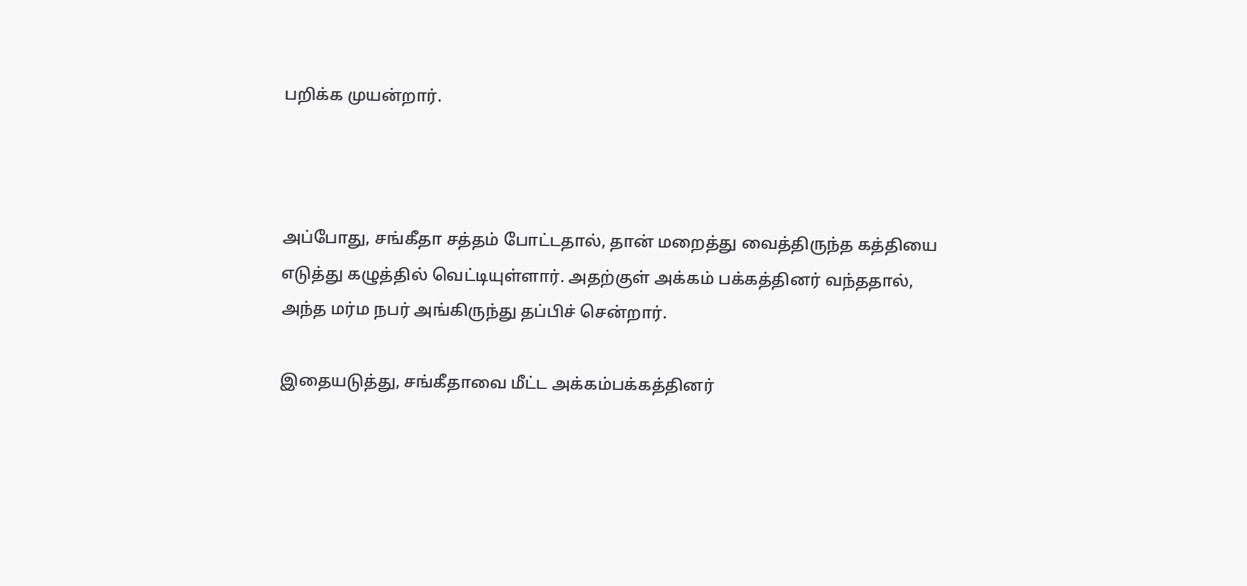பறிக்க முயன்றார்.



அப்போது, சங்கீதா சத்தம் போட்டதால், தான் மறைத்து வைத்திருந்த கத்தியை எடுத்து கழுத்தில் வெட்டியுள்ளார். அதற்குள் அக்கம் பக்கத்தினர் வந்ததால், அந்த மர்ம நபர் அங்கிருந்து தப்பிச் சென்றார்.

இதையடுத்து, சங்கீதாவை மீட்ட அக்கம்பக்கத்தினர்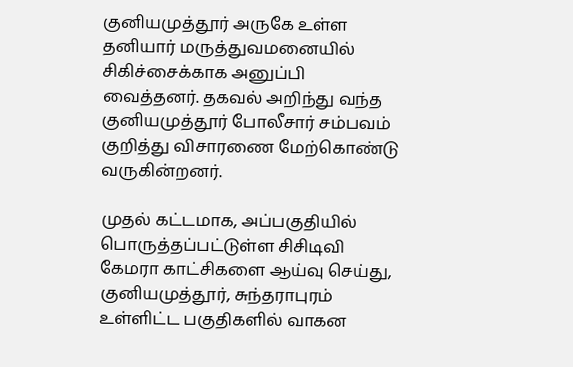குனியமுத்தூர் அருகே உள்ள தனியார் மருத்துவமனையில் சிகிச்சைக்காக அனுப்பி வைத்தனர். தகவல் அறிந்து வந்த குனியமுத்தூர் போலீசார் சம்பவம் குறித்து விசாரணை மேற்கொண்டு வருகின்றனர்.

முதல் கட்டமாக, அப்பகுதியில் பொருத்தப்பட்டுள்ள சிசிடிவி கேமரா காட்சிகளை ஆய்வு செய்து, குனியமுத்தூர், சுந்தராபுரம் உள்ளிட்ட பகுதிகளில் வாகன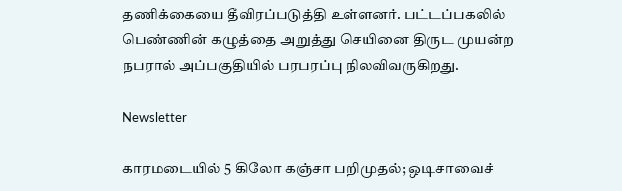தணிக்கையை தீவிரப்படுத்தி உள்ளனர். பட்டப்பகலில் பெண்ணின் கழுத்தை அறுத்து செயினை திருட முயன்ற நபரால் அப்பகுதியில் பரபரப்பு நிலவிவருகிறது.

Newsletter

காரமடையில் 5 கிலோ கஞ்சா பறிமுதல்; ஒடிசாவைச்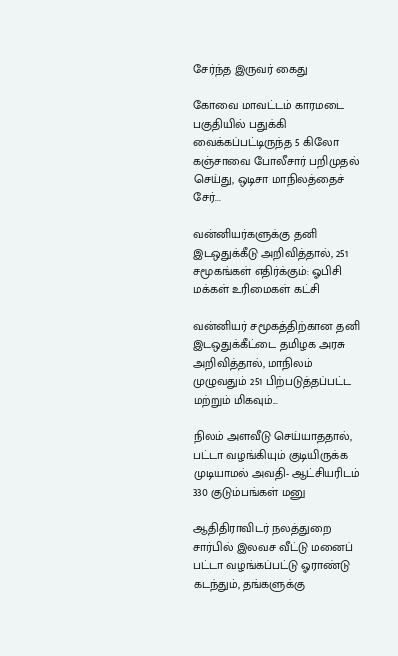சேர்ந்த இருவர் கைது

கோவை மாவட்டம் காரமடை பகுதியில் பதுக்கி வைக்கப்பட்டிருந்த 5 கிலோ கஞ்சாவை போலீசார் பறிமுதல் செய்து, ஒடிசா மாநிலத்தைச் சேர்...

வன்னியர்களுக்கு தனி இடஒதுக்கீடு அறிவித்தால், 251 சமூகங்கள் எதிர்க்கும்: ஓபிசி மக்கள் உரிமைகள் கட்சி

வன்னியர் சமூகத்திற்கான தனி இடஒதுக்கீட்டை தமிழக அரசு அறிவித்தால், மாநிலம் முழுவதும் 251 பிற்படுத்தப்பட்ட மற்றும் மிகவும்...

நிலம் அளவீடு செய்யாததால், பட்டா வழங்கியும் குடியிருக்க முடியாமல் அவதி- ஆட்சியரிடம் 330 குடும்பங்கள் மனு

ஆதிதிராவிடர் நலத்துறை சார்பில் இலவச வீட்டு மனைப் பட்டா வழங்கப்பட்டு ஓராண்டு கடந்தும், தங்களுக்கு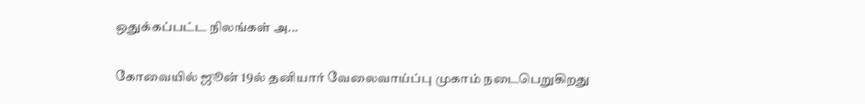ஒதுக்கப்பட்ட நிலங்கள் அ...

கோவையில் ஜூன் 19ல் தனியார் வேலைவாய்ப்பு முகாம் நடைபெறுகிறது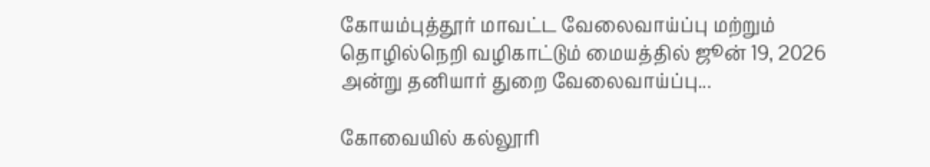கோயம்புத்தூர் மாவட்ட வேலைவாய்ப்பு மற்றும் தொழில்நெறி வழிகாட்டும் மையத்தில் ஜூன் 19, 2026 அன்று தனியார் துறை வேலைவாய்ப்பு...

கோவையில் கல்லூரி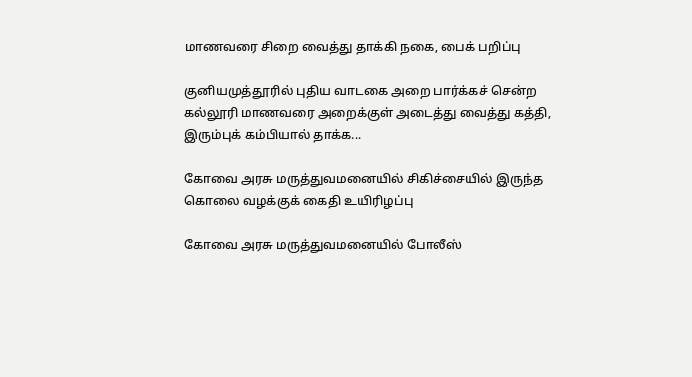மாணவரை சிறை வைத்து தாக்கி நகை, பைக் பறிப்பு

குனியமுத்தூரில் புதிய வாடகை அறை பார்க்கச் சென்ற கல்லூரி மாணவரை அறைக்குள் அடைத்து வைத்து கத்தி, இரும்புக் கம்பியால் தாக்க...

கோவை அரசு மருத்துவமனையில் சிகிச்சையில் இருந்த கொலை வழக்குக் கைதி உயிரிழப்பு

கோவை அரசு மருத்துவமனையில் போலீஸ்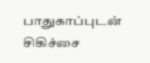பாதுகாப்புடன் சிகிச்சை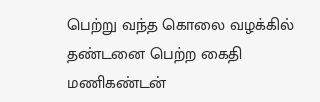பெற்று வந்த கொலை வழக்கில் தண்டனை பெற்ற கைதி மணிகண்டன்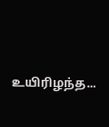உயிரிழந்த...